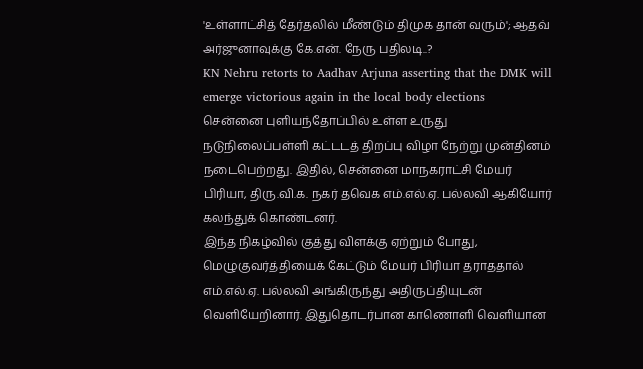'உள்ளாட்சித் தேர்தலில் மீண்டும் திமுக தான் வரும்'; ஆதவ் அர்ஜுனாவுக்கு கே.என். நேரு பதிலடி..?
KN Nehru retorts to Aadhav Arjuna asserting that the DMK will emerge victorious again in the local body elections
சென்னை புளியந்தோப்பில் உள்ள உருது நடுநிலைப்பள்ளி கட்டடத் திறப்பு விழா நேற்று முன்தினம் நடைபெற்றது. இதில், சென்னை மாநகராட்சி மேயர் பிரியா, திரு.வி.க. நகர் தவெக எம்.எல்.ஏ. பல்லவி ஆகியோர் கலந்துக் கொண்டனர்.
இந்த நிகழ்வில் குத்து விளக்கு ஏற்றும் போது, மெழுகுவர்த்தியைக் கேட்டும் மேயர் பிரியா தராததால் எம்.எல்.ஏ. பல்லவி அங்கிருந்து அதிருப்தியுடன் வெளியேறினார். இதுதொடர்பான காணொளி வெளியான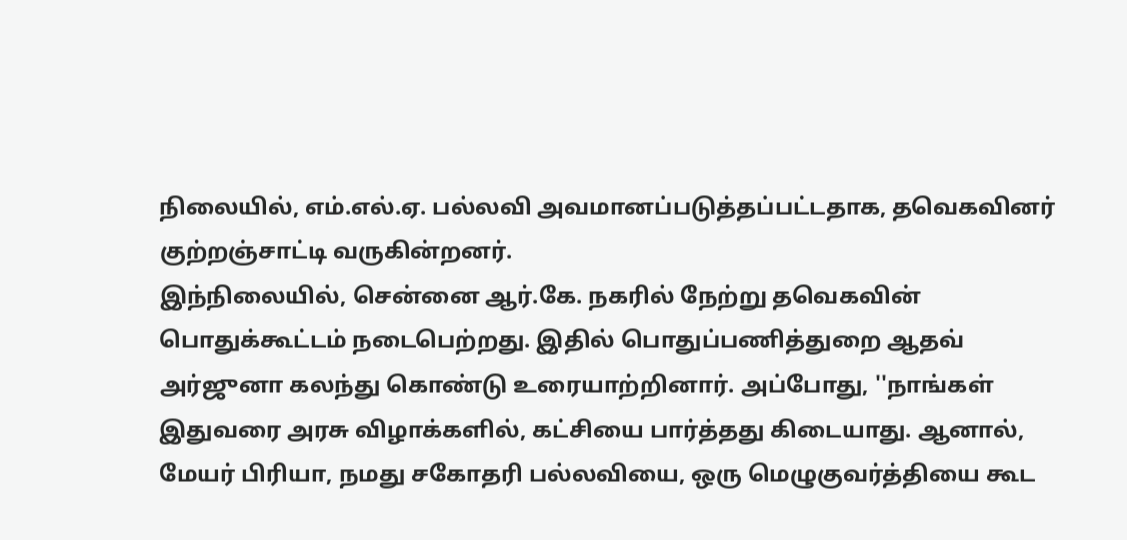நிலையில், எம்.எல்.ஏ. பல்லவி அவமானப்படுத்தப்பட்டதாக, தவெகவினர் குற்றஞ்சாட்டி வருகின்றனர்.
இந்நிலையில், சென்னை ஆர்.கே. நகரில் நேற்று தவெகவின் பொதுக்கூட்டம் நடைபெற்றது. இதில் பொதுப்பணித்துறை ஆதவ் அர்ஜுனா கலந்து கொண்டு உரையாற்றினார். அப்போது, ''நாங்கள் இதுவரை அரசு விழாக்களில், கட்சியை பார்த்தது கிடையாது. ஆனால், மேயர் பிரியா, நமது சகோதரி பல்லவியை, ஒரு மெழுகுவர்த்தியை கூட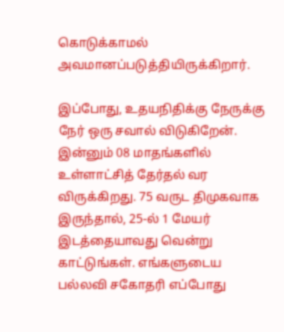கொடுக்காமல் அவமானப்படுத்தியிருக்கிறார்.

இப்போது, உதயநிதிக்கு நேருக்கு நேர் ஒரு சவால் விடுகிறேன். இன்னும் 08 மாதங்களில் உள்ளாட்சித் தேர்தல் வர விருக்கிறது. 75 வருட திமுகவாக இருந்தால், 25-ல் 1 மேயர் இடத்தையாவது வென்று காட்டுங்கள். எங்களுடைய பல்லவி சகோதரி எப்போது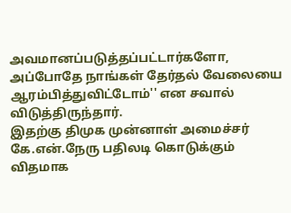அவமானப்படுத்தப்பட்டார்களோ, அப்போதே நாங்கள் தேர்தல் வேலையை ஆரம்பித்துவிட்டோம்'' என சவால் விடுத்திருந்தார்.
இதற்கு திமுக முன்னாள் அமைச்சர் கே.என்.நேரு பதிலடி கொடுக்கும் விதமாக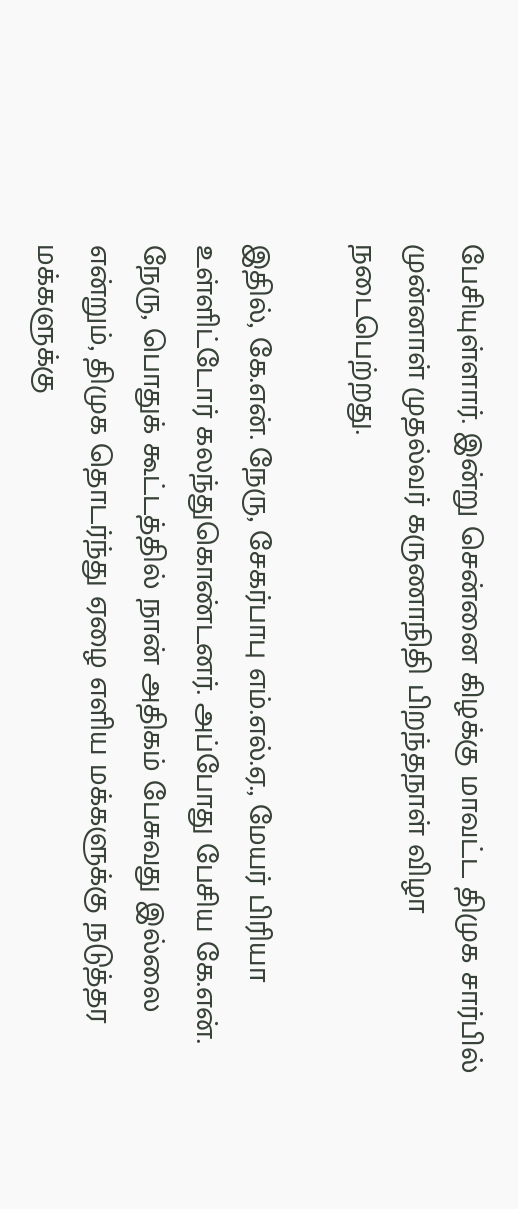பேசியுள்ளார். இன்று சென்னை கிழக்கு மாவட்ட திமுக சார்பில் முன்னாள் முதல்வர் கருணாநிதி பிறந்தநாள் விழா நடைபெற்றது.

இதில், கே.என். நேரு, சேகர்பாபு எம்.எல்.ஏ., மேயர் பிரியா உள்ளிட்டோர் கலந்துகொண்டனர். அப்போது பேசிய கே.என். நேரு, பொதுக் கூட்டத்தில் நான் அதிகம் பேசுவது இல்லை என்றும், திமுக தொடர்ந்து ஏழை எளிய மக்களுக்கு நடுத்தர மக்களுக்கு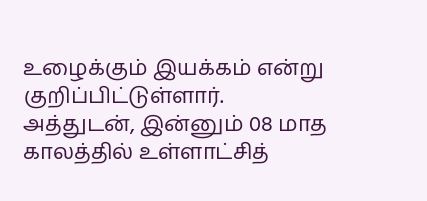உழைக்கும் இயக்கம் என்று குறிப்பிட்டுள்ளார்.
அத்துடன், இன்னும் 08 மாத காலத்தில் உள்ளாட்சித்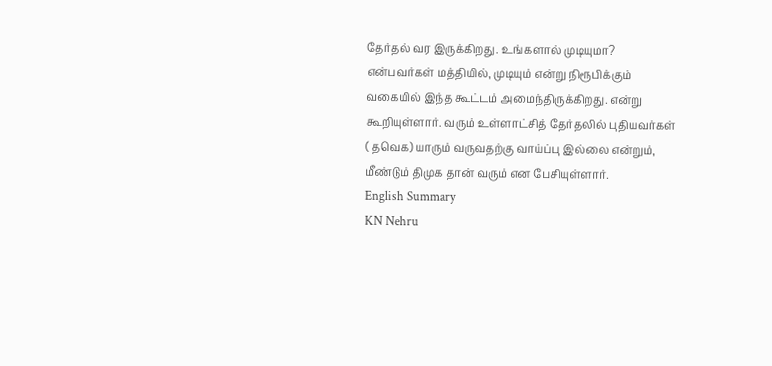தேர்தல் வர இருக்கிறது. உங்களால் முடியுமா? என்பவர்கள் மத்தியில், முடியும் என்று நிரூபிக்கும் வகையில் இந்த கூட்டம் அமைந்திருக்கிறது. என்று கூறியுள்ளார். வரும் உள்ளாட்சித் தேர்தலில் புதியவர்கள் ( தவெக) யாரும் வருவதற்கு வாய்ப்பு இல்லை என்றும், மீண்டும் திமுக தான் வரும் என பேசியுள்ளார்.
English Summary
KN Nehru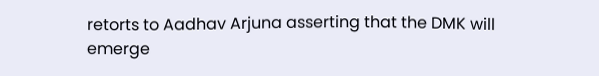retorts to Aadhav Arjuna asserting that the DMK will emerge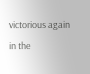victorious again in the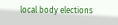local body elections